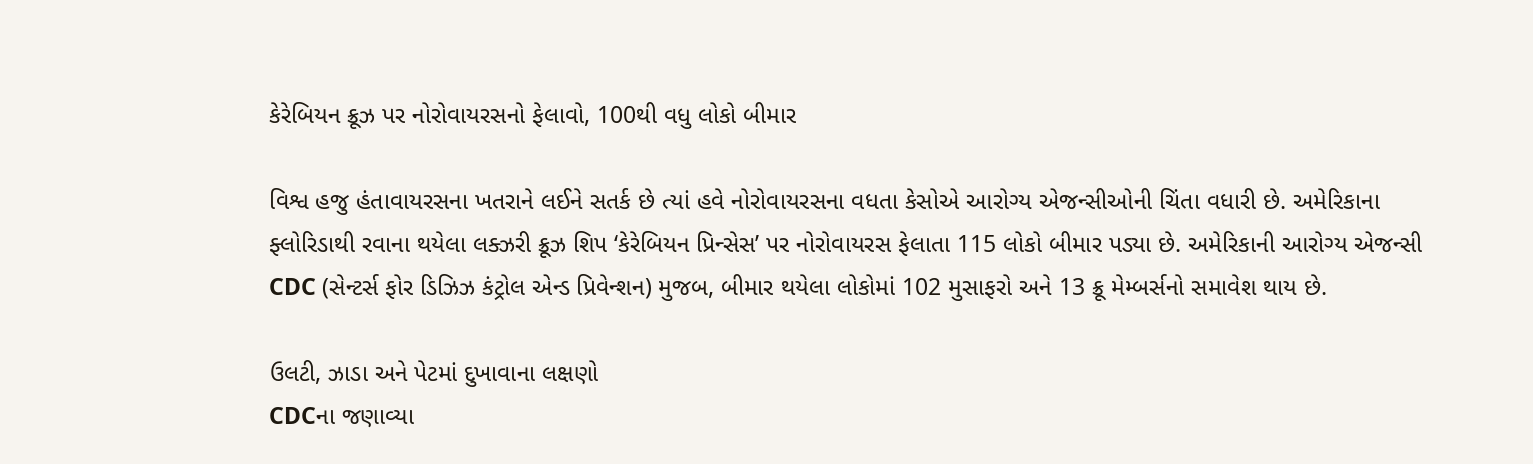કેરેબિયન ક્રૂઝ પર નોરોવાયરસનો ફેલાવો, 100થી વધુ લોકો બીમાર

વિશ્વ હજુ હંતાવાયરસના ખતરાને લઈને સતર્ક છે ત્યાં હવે નોરોવાયરસના વધતા કેસોએ આરોગ્ય એજન્સીઓની ચિંતા વધારી છે. અમેરિકાના ફ્લોરિડાથી રવાના થયેલા લક્ઝરી ક્રૂઝ શિપ ‘કેરેબિયન પ્રિન્સેસ’ પર નોરોવાયરસ ફેલાતા 115 લોકો બીમાર પડ્યા છે. અમેરિકાની આરોગ્ય એજન્સી CDC (સેન્ટર્સ ફોર ડિઝિઝ કંટ્રોલ એન્ડ પ્રિવેન્શન) મુજબ, બીમાર થયેલા લોકોમાં 102 મુસાફરો અને 13 ક્રૂ મેમ્બર્સનો સમાવેશ થાય છે.

ઉલટી, ઝાડા અને પેટમાં દુખાવાના લક્ષણો
CDCના જણાવ્યા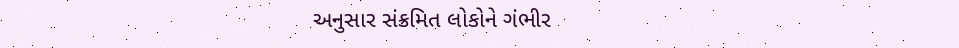અનુસાર સંક્રમિત લોકોને ગંભીર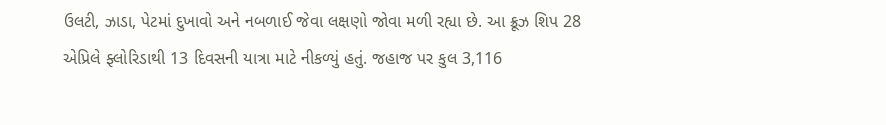ઉલટી, ઝાડા, પેટમાં દુખાવો અને નબળાઈ જેવા લક્ષણો જોવા મળી રહ્યા છે. આ ક્રૂઝ શિપ 28 એપ્રિલે ફ્લોરિડાથી 13 દિવસની યાત્રા માટે નીકળ્યું હતું. જહાજ પર કુલ 3,116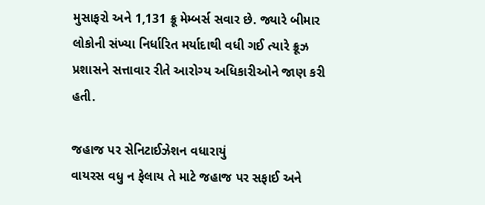મુસાફરો અને 1,131 ક્રૂ મેમ્બર્સ સવાર છે. જ્યારે બીમાર લોકોની સંખ્યા નિર્ધારિત મર્યાદાથી વધી ગઈ ત્યારે ક્રૂઝ પ્રશાસને સત્તાવાર રીતે આરોગ્ય અધિકારીઓને જાણ કરી હતી.

જહાજ પર સેનિટાઈઝેશન વધારાયું
વાયરસ વધુ ન ફેલાય તે માટે જહાજ પર સફાઈ અને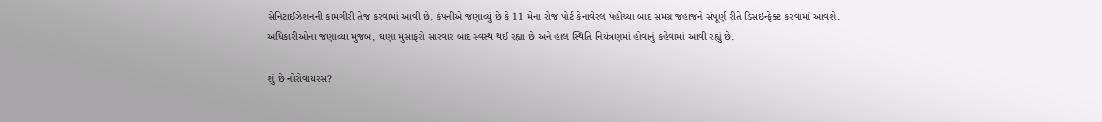સેનિટાઈઝેશનની કામગીરી તેજ કરવામાં આવી છે. કંપનીએ જણાવ્યું છે કે 11 મેના રોજ પોર્ટ કેનાવેરલ પહોંચ્યા બાદ સમગ્ર જહાજને સંપૂર્ણ રીતે ડિસઇન્ફેક્ટ કરવામાં આવશે. અધિકારીઓના જણાવ્યા મુજબ, ઘણા મુસાફરો સારવાર બાદ સ્વસ્થ થઈ રહ્યા છે અને હાલ સ્થિતિ નિયંત્રણમાં હોવાનું કહેવામાં આવી રહ્યું છે.

શું છે નોરોવાયરસ?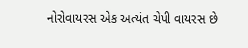નોરોવાયરસ એક અત્યંત ચેપી વાયરસ છે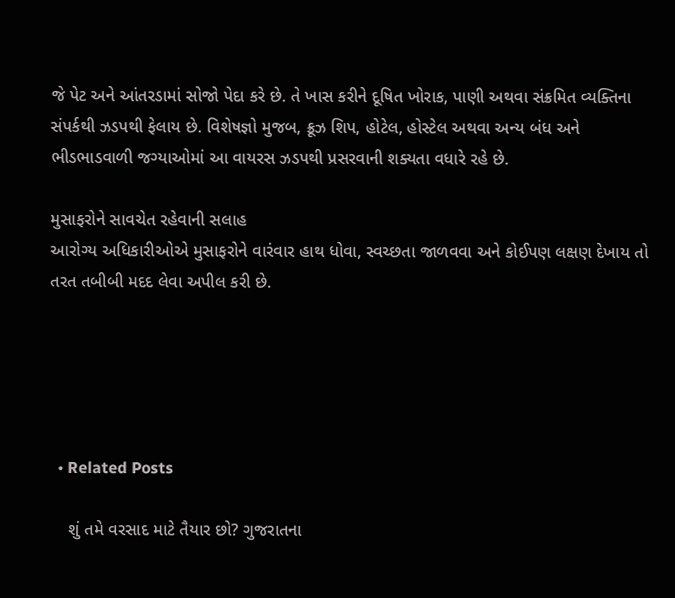જે પેટ અને આંતરડામાં સોજો પેદા કરે છે. તે ખાસ કરીને દૂષિત ખોરાક, પાણી અથવા સંક્રમિત વ્યક્તિના સંપર્કથી ઝડપથી ફેલાય છે. વિશેષજ્ઞો મુજબ, ક્રૂઝ શિપ, હોટેલ, હોસ્ટેલ અથવા અન્ય બંધ અને ભીડભાડવાળી જગ્યાઓમાં આ વાયરસ ઝડપથી પ્રસરવાની શક્યતા વધારે રહે છે.

મુસાફરોને સાવચેત રહેવાની સલાહ
આરોગ્ય અધિકારીઓએ મુસાફરોને વારંવાર હાથ ધોવા, સ્વચ્છતા જાળવવા અને કોઈપણ લક્ષણ દેખાય તો તરત તબીબી મદદ લેવા અપીલ કરી છે.





  • Related Posts

    શું તમે વરસાદ માટે તૈયાર છો? ગુજરાતના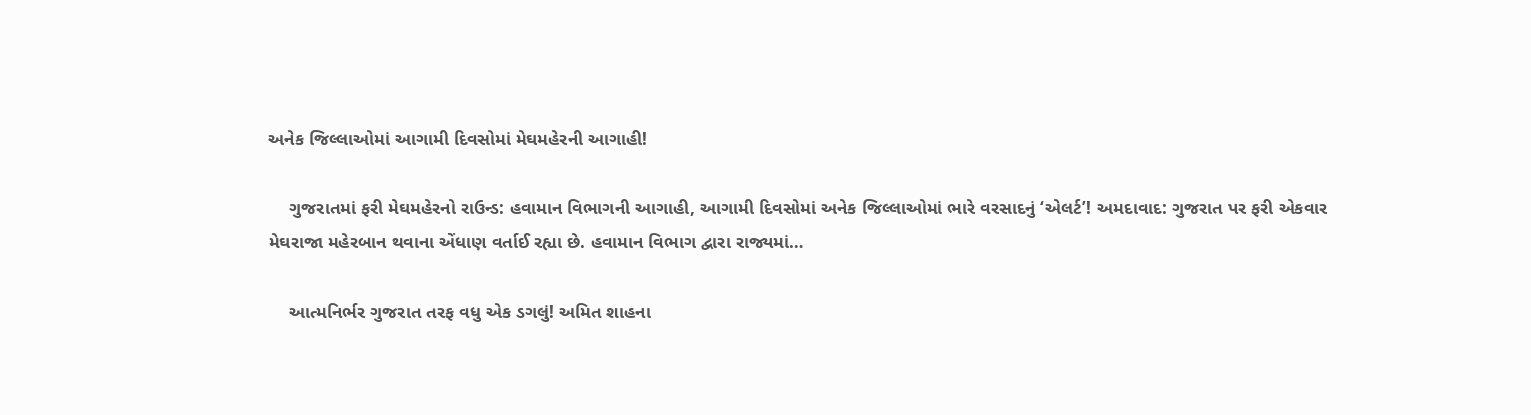અનેક જિલ્લાઓમાં આગામી દિવસોમાં મેઘમહેરની આગાહી!

    ગુજરાતમાં ફરી મેઘમહેરનો રાઉન્ડ: હવામાન વિભાગની આગાહી, આગામી દિવસોમાં અનેક જિલ્લાઓમાં ભારે વરસાદનું ‘એલર્ટ’! અમદાવાદ: ગુજરાત પર ફરી એકવાર મેઘરાજા મહેરબાન થવાના એંધાણ વર્તાઈ રહ્યા છે. હવામાન વિભાગ દ્વારા રાજ્યમાં…

    આત્મનિર્ભર ગુજરાત તરફ વધુ એક ડગલું! અમિત શાહના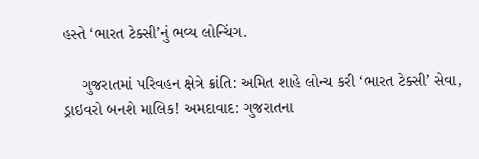હસ્તે ‘ભારત ટેક્સી’નું ભવ્ય લોન્ચિંગ.

    ગુજરાતમાં પરિવહન ક્ષેત્રે ક્રાંતિ: અમિત શાહે લોન્ચ કરી ‘ભારત ટેક્સી’ સેવા, ડ્રાઇવરો બનશે માલિક! અમદાવાદ: ગુજરાતના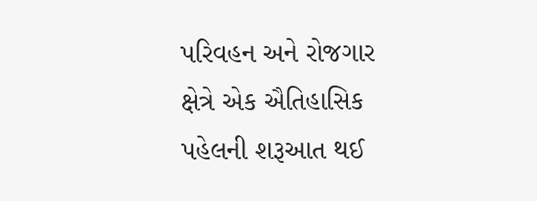પરિવહન અને રોજગાર ક્ષેત્રે એક ઐતિહાસિક પહેલની શરૂઆત થઈ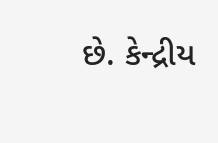છે. કેન્દ્રીય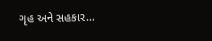ગૃહ અને સહકાર…